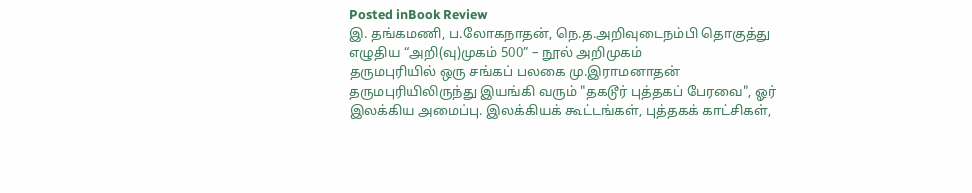Posted inBook Review
இ. தங்கமணி, ப.லோகநாதன், நெ.த.அறிவுடைநம்பி தொகுத்து எழுதிய “அறி(வு)முகம் 500” – நூல் அறிமுகம்
தருமபுரியில் ஒரு சங்கப் பலகை மு.இராமனாதன் தருமபுரியிலிருந்து இயங்கி வரும் "தகடூர் புத்தகப் பேரவை", ஓர் இலக்கிய அமைப்பு. இலக்கியக் கூட்டங்கள், புத்தகக் காட்சிகள்,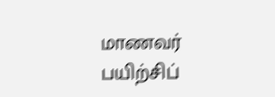மாணவர் பயிற்சிப்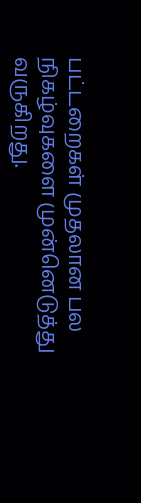பட்டறைகள் முதலான பல நிகழ்வுகளை முன்னெடுத்து வருகிறது.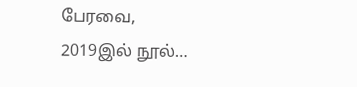பேரவை, 2019இல் நூல்…